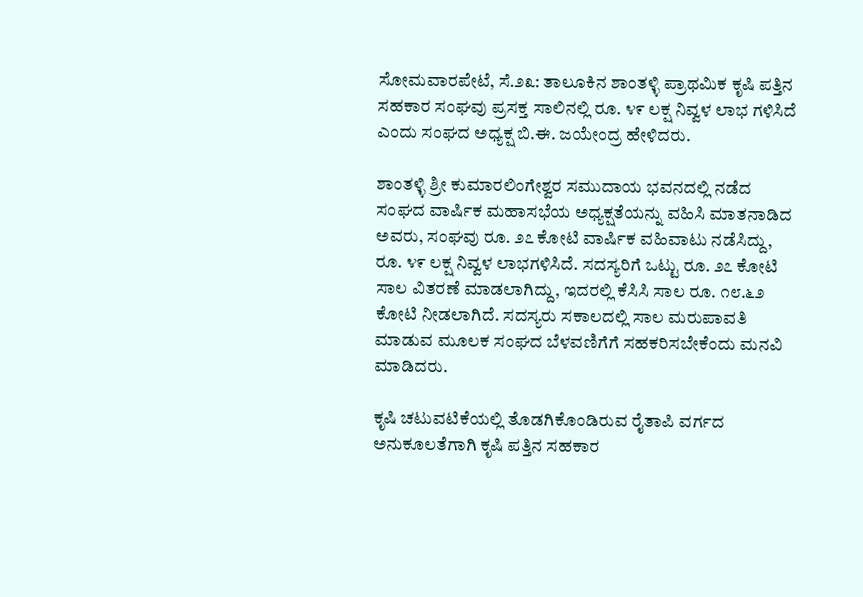ಸೋಮವಾರಪೇಟೆ, ಸೆ.೨೩: ತಾಲೂಕಿನ ಶಾಂತಳ್ಳಿ ಪ್ರಾಥಮಿಕ ಕೃಷಿ ಪತ್ತಿನ ಸಹಕಾರ ಸಂಘವು ಪ್ರಸಕ್ತ ಸಾಲಿನಲ್ಲಿ ರೂ. ೪೯ ಲಕ್ಷ ನಿವ್ವಳ ಲಾಭ ಗಳಿಸಿದೆ ಎಂದು ಸಂಘದ ಅಧ್ಯಕ್ಷ ಬಿ.ಈ. ಜಯೇಂದ್ರ ಹೇಳಿದರು.

ಶಾಂತಳ್ಳಿ ಶ್ರೀ ಕುಮಾರಲಿಂಗೇಶ್ವರ ಸಮುದಾಯ ಭವನದಲ್ಲಿ ನಡೆದ ಸಂಘದ ವಾರ್ಷಿಕ ಮಹಾಸಭೆಯ ಅಧ್ಯಕ್ಷತೆಯನ್ನು ವಹಿಸಿ ಮಾತನಾಡಿದ ಅವರು, ಸಂಘವು ರೂ. ೨೭ ಕೋಟಿ ವಾರ್ಷಿಕ ವಹಿವಾಟು ನಡೆಸಿದ್ದು, ರೂ. ೪೯ ಲಕ್ಷ ನಿವ್ವಳ ಲಾಭಗಳಿಸಿದೆ. ಸದಸ್ಯರಿಗೆ ಒಟ್ಟು ರೂ. ೨೭ ಕೋಟಿ ಸಾಲ ವಿತರಣೆ ಮಾಡಲಾಗಿದ್ದು, ಇದರಲ್ಲಿ ಕೆಸಿಸಿ ಸಾಲ ರೂ. ೧೮.೬೨ ಕೋಟಿ ನೀಡಲಾಗಿದೆ. ಸದಸ್ಯರು ಸಕಾಲದಲ್ಲಿ ಸಾಲ ಮರುಪಾವತಿ ಮಾಡುವ ಮೂಲಕ ಸಂಘದ ಬೆಳವಣಿಗೆಗೆ ಸಹಕರಿಸಬೇಕೆಂದು ಮನವಿ ಮಾಡಿದರು.

ಕೃಷಿ ಚಟುವಟಿಕೆಯಲ್ಲಿ ತೊಡಗಿಕೊಂಡಿರುವ ರೈತಾಪಿ ವರ್ಗದ ಅನುಕೂಲತೆಗಾಗಿ ಕೃಷಿ ಪತ್ತಿನ ಸಹಕಾರ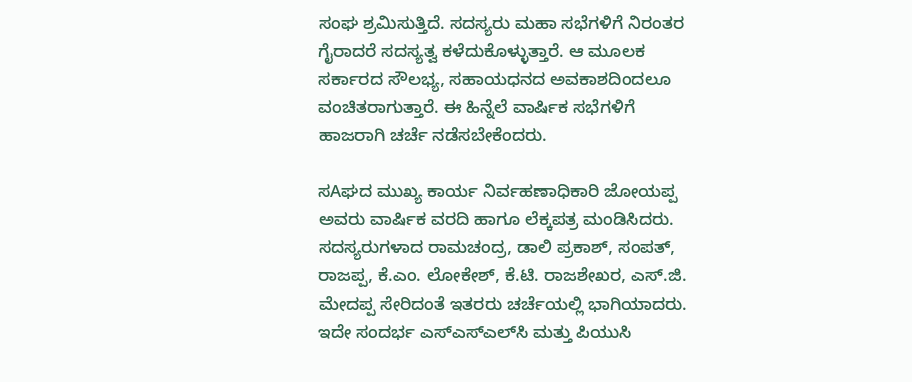ಸಂಘ ಶ್ರಮಿಸುತ್ತಿದೆ. ಸದಸ್ಯರು ಮಹಾ ಸಭೆಗಳಿಗೆ ನಿರಂತರ ಗೈರಾದರೆ ಸದಸ್ಯತ್ವ ಕಳೆದುಕೊಳ್ಳುತ್ತಾರೆ. ಆ ಮೂಲಕ ಸರ್ಕಾರದ ಸೌಲಭ್ಯ, ಸಹಾಯಧನದ ಅವಕಾಶದಿಂದಲೂ ವಂಚಿತರಾಗುತ್ತಾರೆ. ಈ ಹಿನ್ನೆಲೆ ವಾರ್ಷಿಕ ಸಭೆಗಳಿಗೆ ಹಾಜರಾಗಿ ಚರ್ಚೆ ನಡೆಸಬೇಕೆಂದರು.

ಸAಘದ ಮುಖ್ಯ ಕಾರ್ಯ ನಿರ್ವಹಣಾಧಿಕಾರಿ ಜೋಯಪ್ಪ ಅವರು ವಾರ್ಷಿಕ ವರದಿ ಹಾಗೂ ಲೆಕ್ಕಪತ್ರ ಮಂಡಿಸಿದರು. ಸದಸ್ಯರುಗಳಾದ ರಾಮಚಂದ್ರ, ಡಾಲಿ ಪ್ರಕಾಶ್, ಸಂಪತ್, ರಾಜಪ್ಪ, ಕೆ.ಎಂ. ಲೋಕೇಶ್, ಕೆ.ಟಿ. ರಾಜಶೇಖರ, ಎಸ್.ಜಿ. ಮೇದಪ್ಪ ಸೇರಿದಂತೆ ಇತರರು ಚರ್ಚೆಯಲ್ಲಿ ಭಾಗಿಯಾದರು. ಇದೇ ಸಂದರ್ಭ ಎಸ್‌ಎಸ್‌ಎಲ್‌ಸಿ ಮತ್ತು ಪಿಯುಸಿ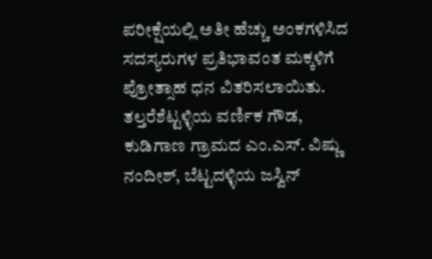ಪರೀಕ್ಷೆಯಲ್ಲಿ ಅತೀ ಹೆಚ್ಚು ಅಂಕಗಳಿಸಿದ ಸದಸ್ಯರುಗಳ ಪ್ರತಿಭಾವಂತ ಮಕ್ಕಳಿಗೆ ಪ್ರೋತ್ಸಾಹ ಧನ ವಿತರಿಸಲಾಯಿತು. ತಲ್ತರೆಶೆಟ್ಟಳ್ಳಿಯ ವರ್ಣಿಕ ಗೌಡ, ಕುಡಿಗಾಣ ಗ್ರಾಮದ ಎಂ.ಎಸ್. ವಿಷ್ಣು ನಂದೀಶ್, ಬೆಟ್ಟದಳ್ಳಿಯ ಜಸ್ವಿನ್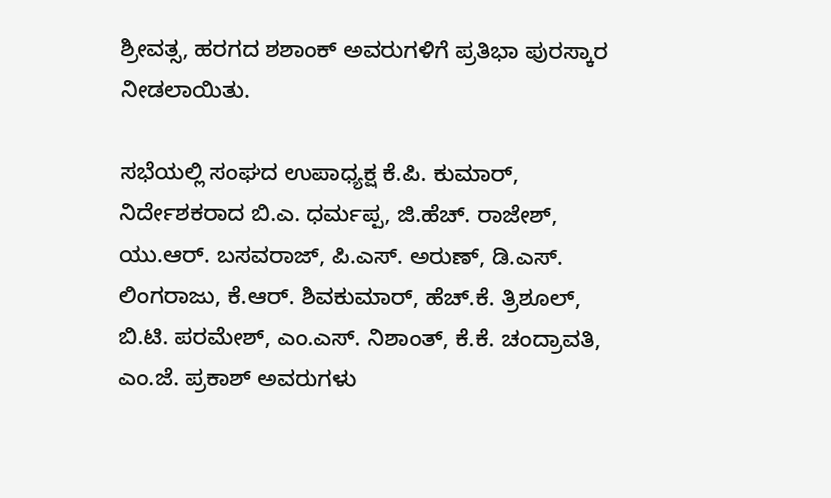ಶ್ರೀವತ್ಸ, ಹರಗದ ಶಶಾಂಕ್ ಅವರುಗಳಿಗೆ ಪ್ರತಿಭಾ ಪುರಸ್ಕಾರ ನೀಡಲಾಯಿತು.

ಸಭೆಯಲ್ಲಿ ಸಂಘದ ಉಪಾಧ್ಯಕ್ಷ ಕೆ.ಪಿ. ಕುಮಾರ್, ನಿರ್ದೇಶಕರಾದ ಬಿ.ಎ. ಧರ್ಮಪ್ಪ, ಜಿ.ಹೆಚ್. ರಾಜೇಶ್, ಯು.ಆರ್. ಬಸವರಾಜ್, ಪಿ.ಎಸ್. ಅರುಣ್, ಡಿ.ಎಸ್. ಲಿಂಗರಾಜು, ಕೆ.ಆರ್. ಶಿವಕುಮಾರ್, ಹೆಚ್.ಕೆ. ತ್ರಿಶೂಲ್, ಬಿ.ಟಿ. ಪರಮೇಶ್, ಎಂ.ಎಸ್. ನಿಶಾಂತ್, ಕೆ.ಕೆ. ಚಂದ್ರಾವತಿ, ಎಂ.ಜೆ. ಪ್ರಕಾಶ್ ಅವರುಗಳು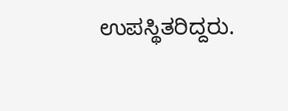ಉಪಸ್ಥಿತರಿದ್ದರು.